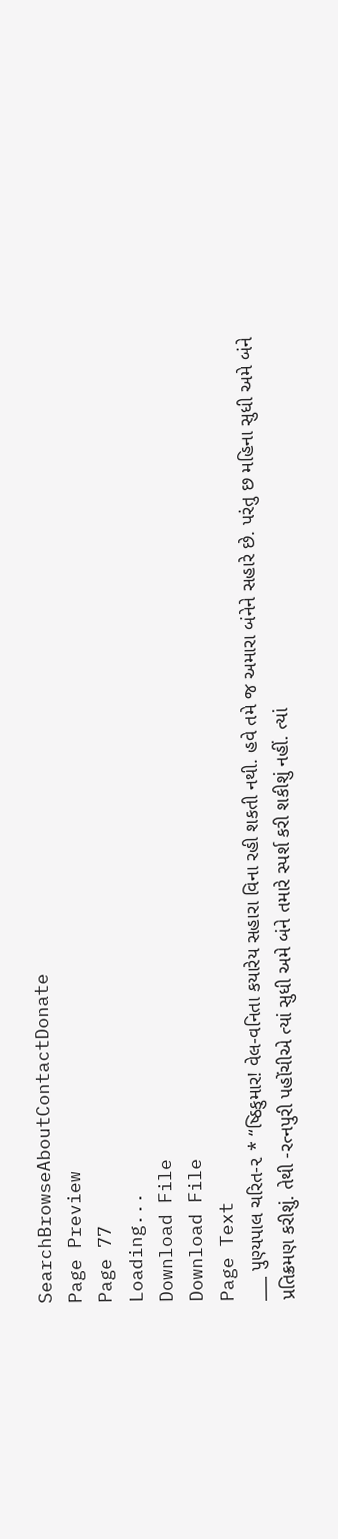SearchBrowseAboutContactDonate
Page Preview
Page 77
Loading...
Download File
Download File
Page Text
___ પુણ્યપાલ ચરિત-૨ * “ષ્ઠિકુમાર! વેલ-વનિતા કયારેય સહારા વિના રહી શકતી નથી. હવે તમે જ અમારા બંનેને સહારે છે. પરંતુ છ મહિના સુધી અમે બંને પ્રતિક્રમણ કરીશું. તેથી -રત્નપુરી પહોંચીએ ત્યાં સુધી અમે બંને તમારે સ્પર્શ કરી શકીશું નહીં. ત્યાં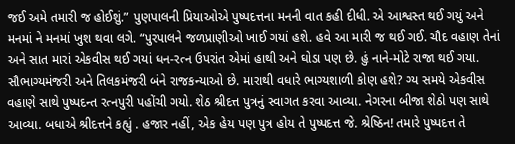જઈ અમે તમારી જ હોઈશું.” પુણપાલની પ્રિયાઓએ પુષ્પદત્તના મનની વાત કહી દીધી. એ આશ્વસ્ત થઈ ગયું અને મનમાં ને મનમાં ખુશ થવા લગે. “પુરપાલને જળપ્રાણીઓ ખાઈ ગયાં હશે. હવે આ મારી જ થઈ ગઈ. ચૌદ વહાણ તેનાં અને સાત મારાં એકવીસ થઈ ગયાં ધન-રત્ન ઉપરાંત એમાં હાથી અને ઘોડા પણ છે. હું નાને-મોટે રાજા થઈ ગયા. સૌભાગ્યમંજરી અને તિલકમંજરી બંને રાજકન્યાઓ છે. મારાથી વધારે ભાગ્યશાળી કોણ હશે? ગ્ય સમયે એકવીસ વહાણે સાથે પુષ્પદન્ત રત્નપુરી પહોંચી ગયો. શેઠ શ્રીદત્ત પુત્રનું સ્વાગત કરવા આવ્યા. નેગરના બીજા શેઠો પણ સાથે આવ્યા. બધાએ શ્રીદત્તને કહ્યું . હજાર નહીં, એક હેય પણ પુત્ર હોય તે પુષ્પદત્ત જે. શ્રેષ્ઠિન! તમારે પુષ્પદત્ત તે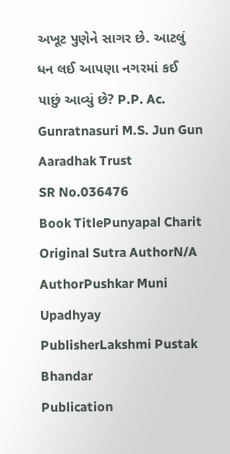અખૂટ પુણેને સાગર છે. આટલું ધન લઈ આપણા નગરમાં કઈ પાછું આવ્યું છે? P.P. Ac. Gunratnasuri M.S. Jun Gun Aaradhak Trust
SR No.036476
Book TitlePunyapal Charit
Original Sutra AuthorN/A
AuthorPushkar Muni Upadhyay
PublisherLakshmi Pustak Bhandar
Publication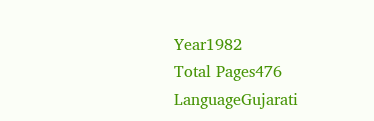Year1982
Total Pages476
LanguageGujarati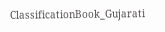ClassificationBook_Gujarati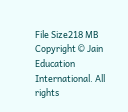File Size218 MB
Copyright © Jain Education International. All rights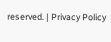reserved. | Privacy Policy